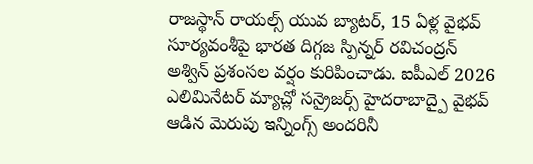రాజస్థాన్ రాయల్స్ యువ బ్యాటర్, 15 ఏళ్ల వైభవ్ సూర్యవంశీపై భారత దిగ్గజ స్పిన్నర్ రవిచంద్రన్ అశ్విన్ ప్రశంసల వర్షం కురిపించాడు. ఐపీఎల్ 2026 ఎలిమినేటర్ మ్యాచ్లో సన్రైజర్స్ హైదరాబాద్పై వైభవ్ ఆడిన మెరుపు ఇన్నింగ్స్ అందరినీ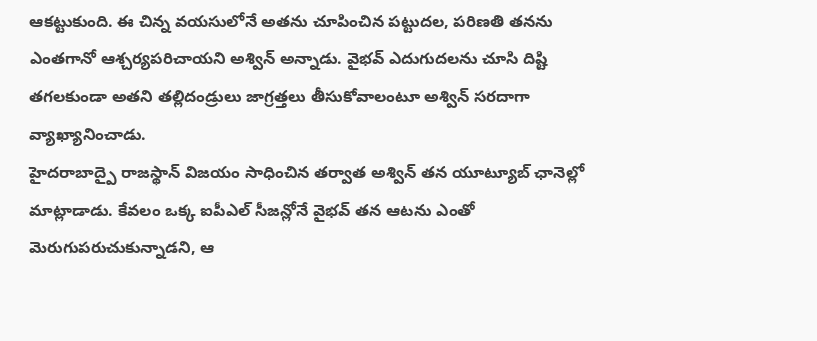ఆకట్టుకుంది. ఈ చిన్న వయసులోనే అతను చూపించిన పట్టుదల, పరిణతి తనను ఎంతగానో ఆశ్చర్యపరిచాయని అశ్విన్ అన్నాడు. వైభవ్ ఎదుగుదలను చూసి దిష్టి తగలకుండా అతని తల్లిదండ్రులు జాగ్రత్తలు తీసుకోవాలంటూ అశ్విన్ సరదాగా వ్యాఖ్యానించాడు.
హైదరాబాద్పై రాజస్థాన్ విజయం సాధించిన తర్వాత అశ్విన్ తన యూట్యూబ్ ఛానెల్లో మాట్లాడాడు. కేవలం ఒక్క ఐపీఎల్ సీజన్లోనే వైభవ్ తన ఆటను ఎంతో మెరుగుపరుచుకున్నాడని, ఆ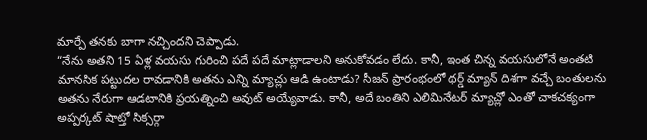మార్పే తనకు బాగా నచ్చిందని చెప్పాడు.
“నేను అతని 15 ఏళ్ల వయసు గురించి పదే పదే మాట్లాడాలని అనుకోవడం లేదు. కానీ, ఇంత చిన్న వయసులోనే అంతటి మానసిక పట్టుదల రావడానికి అతను ఎన్ని మ్యాచ్లు ఆడి ఉంటాడు? సీజన్ ప్రారంభంలో థర్డ్ మ్యాన్ దిశగా వచ్చే బంతులను అతను నేరుగా ఆడటానికి ప్రయత్నించి అవుట్ అయ్యేవాడు. కానీ, అదే బంతిని ఎలిమినేటర్ మ్యాచ్లో ఎంతో చాకచక్యంగా అప్పర్కట్ షాట్తో సిక్సర్గా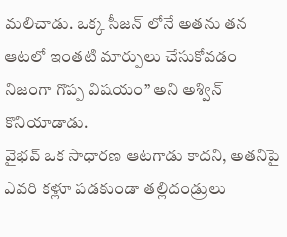మలిచాడు. ఒక్క సీజన్ లోనే అతను తన ఆటలో ఇంతటి మార్పులు చేసుకోవడం నిజంగా గొప్ప విషయం” అని అశ్విన్ కొనియాడాడు.
వైభవ్ ఒక సాధారణ ఆటగాడు కాదని, అతనిపై ఎవరి కళ్లూ పడకుండా తల్లిదండ్రులు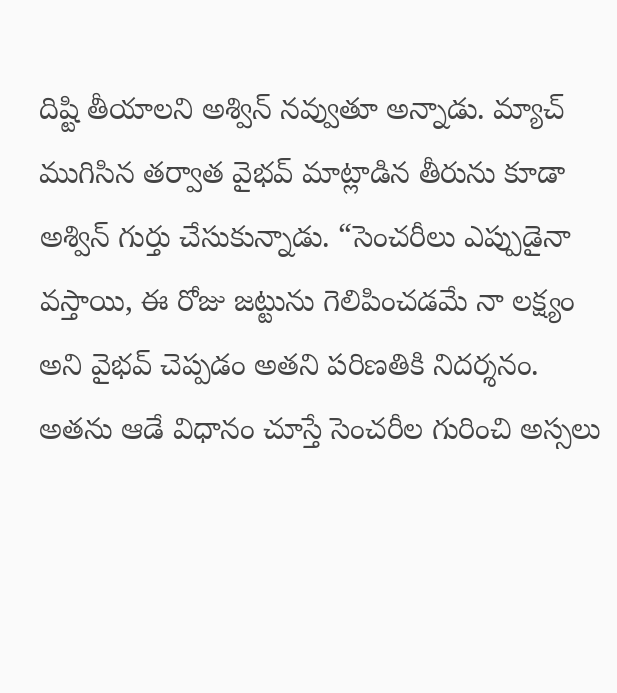దిష్టి తీయాలని అశ్విన్ నవ్వుతూ అన్నాడు. మ్యాచ్ ముగిసిన తర్వాత వైభవ్ మాట్లాడిన తీరును కూడా అశ్విన్ గుర్తు చేసుకున్నాడు. “సెంచరీలు ఎప్పుడైనా వస్తాయి, ఈ రోజు జట్టును గెలిపించడమే నా లక్ష్యం అని వైభవ్ చెప్పడం అతని పరిణతికి నిదర్శనం. అతను ఆడే విధానం చూస్తే సెంచరీల గురించి అస్సలు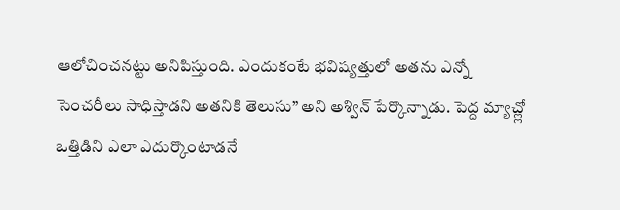ఆలోచించనట్టు అనిపిస్తుంది. ఎందుకంటే భవిష్యత్తులో అతను ఎన్నో సెంచరీలు సాధిస్తాడని అతనికి తెలుసు” అని అశ్విన్ పేర్కొన్నాడు. పెద్ద మ్యాచ్ల్లో ఒత్తిడిని ఎలా ఎదుర్కొంటాడనే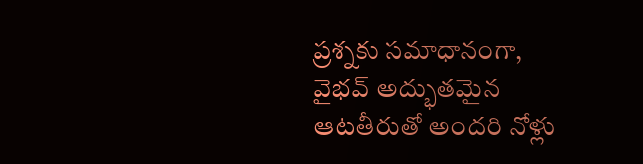ప్రశ్నకు సమాధానంగా, వైభవ్ అద్భుతమైన ఆటతీరుతో అందరి నోళ్లు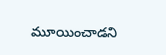మూయించాడని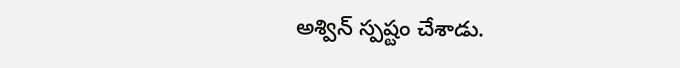అశ్విన్ స్పష్టం చేశాడు.